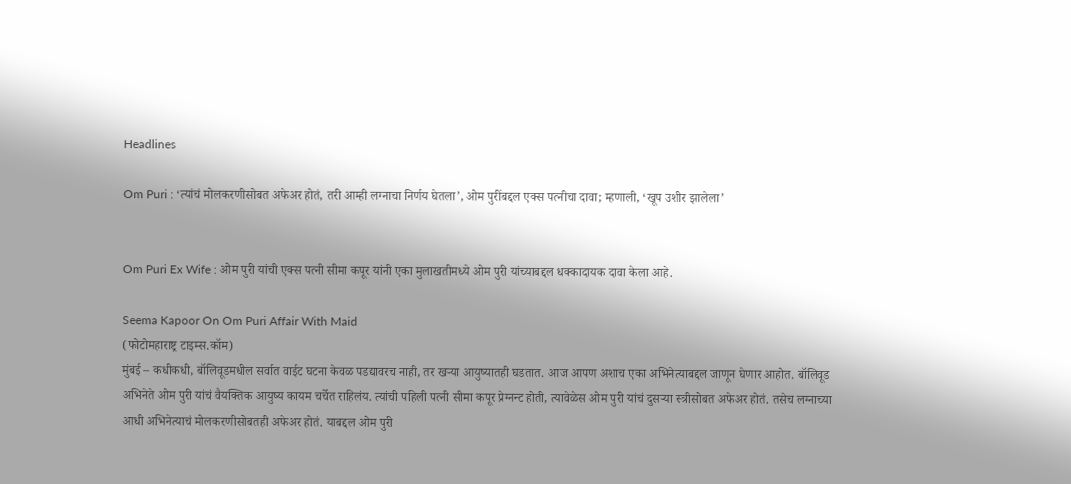Headlines

Om Puri : ‘त्यांचं मोलकरणीसोबत अफेअर होतं, तरी आम्ही लग्नाचा निर्णय घेतला’, ओम पुरींबद्दल एक्स पत्नीचा दावा; म्हणाली, ‘खूप उशीर झालेला’


Om Puri Ex Wife : ओम पुरी यांची एक्स पत्नी सीमा कपूर यांनी एका मुलाखतीमध्ये ओम पुरी यांच्याबद्दल धक्कादायक दावा केला आहे.

Seema Kapoor On Om Puri Affair With Maid
(फोटोमहाराष्ट्र टाइम्स.कॉम)
मुंबई – कधीकधी, बॉलिवूडमधील सर्वात वाईट घटना केवळ पडद्यावरच नाही, तर खऱ्या आयुष्यातही घडतात. आज आपण अशाच एका अभिनेत्याबद्दल जाणून घेणार आहोत. बॉलिवूड अभिनेते ओम पुरी यांचं वैयक्तिक आयुष्य कायम चर्चेत राहिलंय. त्यांची पहिली पत्नी सीमा कपूर प्रेग्नन्ट होती, त्यावेळेस ओम पुरी यांचं दुसऱ्या स्त्रीसोबत अफेअर होतं. तसेच लग्नाच्या आधी अभिनेत्याचं मोलकरणीसोबतही अफेअर होतं. याबद्दल ओम पुरी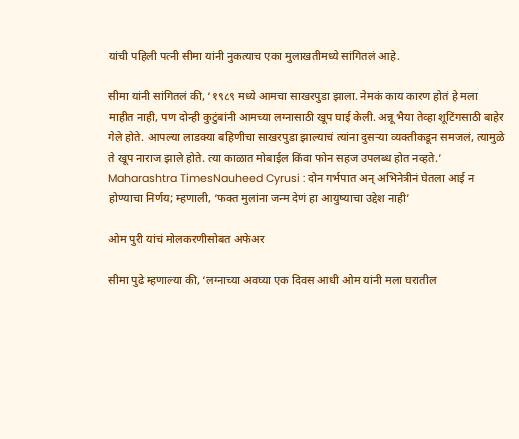यांची पहिली पत्नी सीमा यांनी नुकत्याच एका मुलाखतीमध्ये सांगितलं आहे.

सीमा यांनी सांगितलं की, ‘१९८९ मध्ये आमचा साखरपुडा झाला. नेमकं काय कारण होतं हे मला माहीत नाही, पण दोन्ही कुटुंबांनी आमच्या लग्नासाठी खूप घाई केली. अन्नू भैया तेव्हा शूटिंगसाठी बाहेर गेले होते. आपल्या लाडक्या बहिणीचा साखरपुडा झाल्याचं त्यांना दुसऱ्या व्यक्तीकडून समजलं, त्यामुळे ते खूप नाराज झाले होते. त्या काळात मोबाईल किंवा फोन सहज उपलब्ध होत नव्हते.’
Maharashtra TimesNauheed Cyrusi : दोन गर्भपात अन् अभिनेत्रीनं घेतला आई न होण्याचा निर्णय; म्हणाली, ‘फक्त मुलांना जन्म देणं हा आयुष्याचा उद्देश नाही’

ओम पुरी यांचं मोलकरणीसोबत अफेअर

सीमा पुढे म्हणाल्या की, ‘लग्नाच्या अवघ्या एक दिवस आधी ओम यांनी मला घरातील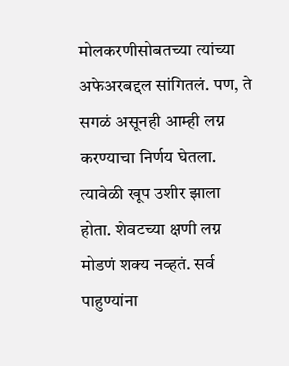मोलकरणीसोबतच्या त्यांच्या अफेअरबद्दल सांगितलं. पण, ते सगळं असूनही आम्ही लग्न करण्याचा निर्णय घेतला. त्यावेळी खूप उशीर झाला होता. शेवटच्या क्षणी लग्न मोडणं शक्य नव्हतं. सर्व पाहुण्यांना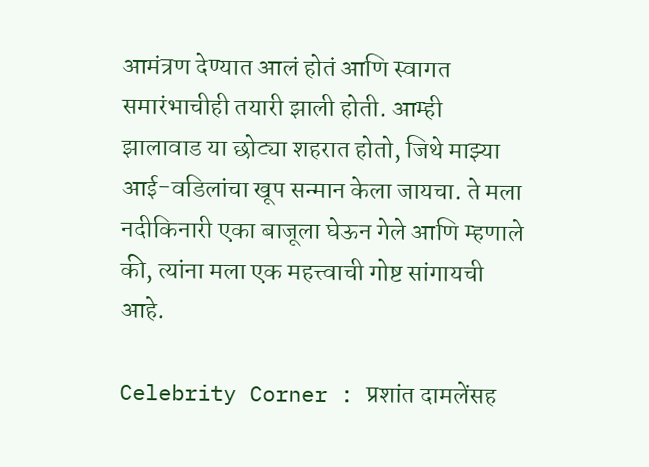आमंत्रण देण्यात आलं होतं आणि स्वागत समारंभाचीही तयारी झाली होती. आम्ही झालावाड या छोट्या शहरात होतो, जिथे माझ्या आई-वडिलांचा खूप सन्मान केला जायचा. ते मला नदीकिनारी एका बाजूला घेऊन गेले आणि म्हणाले की, त्यांना मला एक महत्त्वाची गोष्ट सांगायची आहे.

Celebrity Corner : प्रशांत दामलेंसह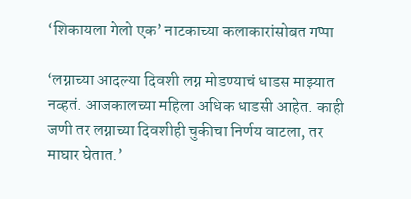‘शिकायला गेलो एक’ नाटकाच्या कलाकारांसोबत गप्पा

‘लग्नाच्या आदल्या दिवशी लग्न मोडण्याचं धाडस माझ्यात नव्हतं. आजकालच्या महिला अधिक धाडसी आहेत. काही जणी तर लग्नाच्या दिवशीही चुकीचा निर्णय वाटला, तर माघार घेतात.’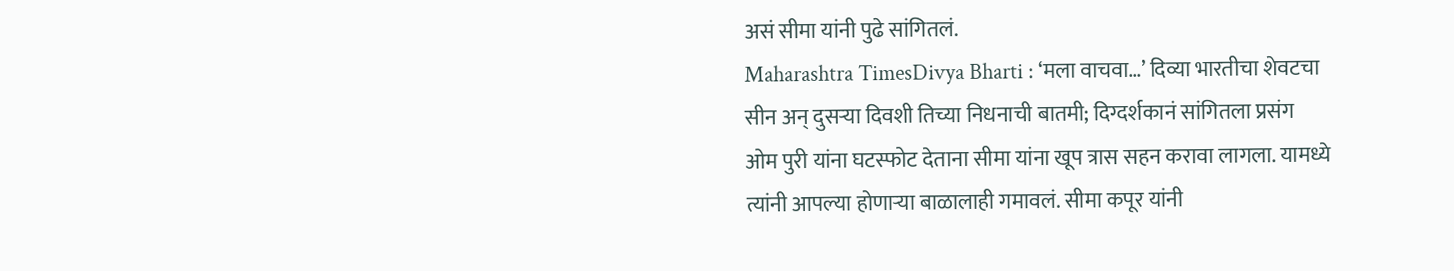असं सीमा यांनी पुढे सांगितलं.
Maharashtra TimesDivya Bharti : ‘मला वाचवा…’ दिव्या भारतीचा शेवटचा सीन अन् दुसऱ्या दिवशी तिच्या निधनाची बातमी; दिग्दर्शकानं सांगितला प्रसंग
ओम पुरी यांना घटस्फोट देताना सीमा यांना खूप त्रास सहन करावा लागला. यामध्ये त्यांनी आपल्या होणाऱ्या बाळालाही गमावलं. सीमा कपूर यांनी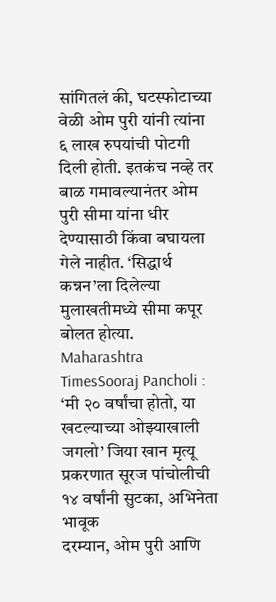सांगितलं की, घटस्फोटाच्या वेळी ओम पुरी यांनी त्यांना ६ लाख रुपयांची पोटगी दिली होती. इतकंच नव्हे तर बाळ गमावल्यानंतर ओम पुरी सीमा यांना धीर देण्यासाठी किंवा बघायला गेले नाहीत. ‘सिद्धार्थ कन्नन’ला दिलेल्या मुलाखतीमध्ये सीमा कपूर बोलत होत्या.
Maharashtra TimesSooraj Pancholi : ‘मी २० वर्षांचा होतो, या खटल्याच्या ओझ्याखाली जगलो’ जिया खान मृत्यू प्रकरणात सूरज पांचोलीची १४ वर्षांनी सुटका, अभिनेता भावूक
दरम्यान, ओम पुरी आणि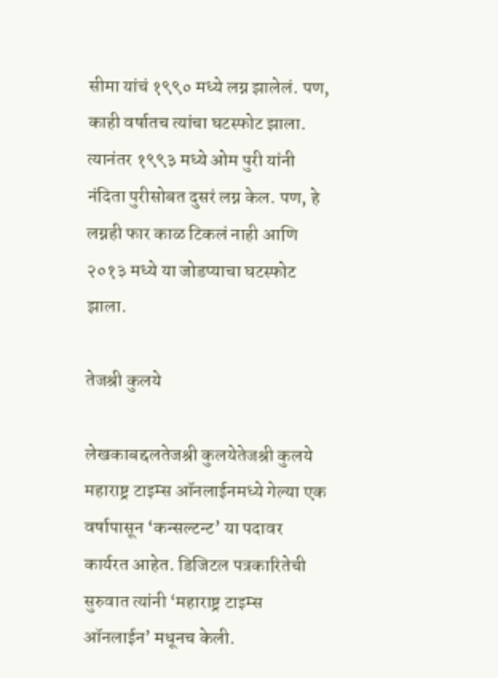सीमा यांचं १९९० मध्ये लग्न झालेलं. पण, काही वर्षातच त्यांचा घटस्फोट झाला. त्यानंतर १९९३ मध्ये ओम पुरी यांनी नंदिता पुरीसोबत दुसरं लग्न केल. पण, हे लग्नही फार काळ टिकलं नाही आणि २०१३ मध्ये या जोडप्याचा घटस्फोट झाला.

तेजश्री कुलये

लेखकाबद्दलतेजश्री कुलयेतेजश्री कुलये महाराष्ट्र टाइम्स ऑनलाईनमध्ये गेल्या एक वर्षापासून ‘कन्सल्टन्ट’ या पदावर कार्यरत आहेत. डिजिटल पत्रकारितेची सुरुवात त्यांनी ‘महाराष्ट्र टाइम्स ऑनलाईन’ मधूनच केली.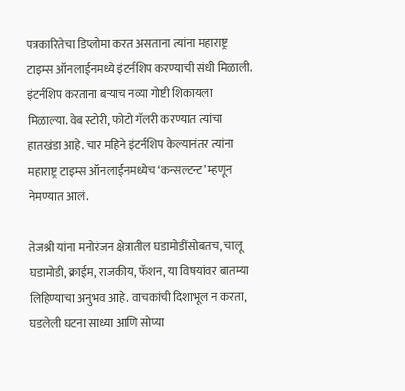पत्रकारितेचा डिप्लोमा करत असताना त्यांना महाराष्ट्र टाइम्स ऑनलाईनमध्ये इंटर्नशिप करण्याची संधी मिळाली. इंटर्नशिप करताना बऱ्याच नव्या गोष्टी शिकायला मिळाल्या. वेब स्टोरी, फोटो गॅलरी करण्यात त्यांचा हातखंडा आहे. चार महिने इंटर्नशिप केल्यानंतर त्यांना महाराष्ट्र टाइम्स ऑनलाईनमध्येच ‘कन्सल्टन्ट’ म्हणून नेमण्यात आलं.

तेजश्री यांना मनोरंजन क्षेत्रातील घडामोडींसोबतच, चालू घडामोडी, क्राईम, राजकीय, फॅशन, या विषयांवर बातम्या लिहिण्याचा अनुभव आहे. वाचकांची दिशाभूल न करता, घडलेली घटना साध्या आणि सोप्या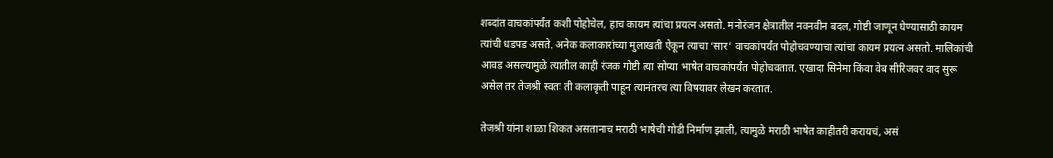शब्दांत वाचकांपर्यंत कशी पोहोचेल, हाच कायम त्यांचा प्रयत्न असतो. मनोरंजन क्षेत्रातील नवनवीन बदल, गोष्टी जाणून घेण्यासाठी कायम त्यांची धडपड असते. अनेक कलाकारांच्या मुलाखती ऐकून त्याचा ‘सार’ वाचकांपर्यंत पोहोचवण्याचा त्यांचा कायम प्रयत्न असतो. मालिकांची आवड असल्यामुळे त्यातील काही रंजक गोष्टी त्या सोप्या भाषेत वाचकांपर्यंत पोहोचवतात. एखादा सिनेमा किंवा वेब सीरिजवर वाद सुरू असेल तर तेजश्री स्वतः ती कलाकृती पाहून त्यानंतरच त्या विषयावर लेखन करतात.

तेजश्री यांना शाळा शिकत असतानाच मराठी भाषेची गोडी निर्माण झाली, त्यामुळे मराठी भाषेत काहीतरी करायचं, असं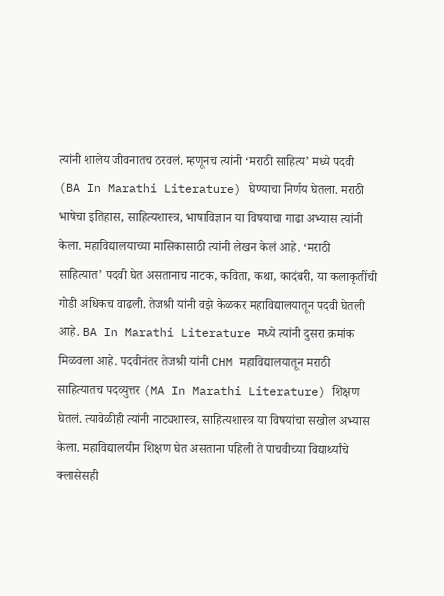त्यांनी शालेय जीवनातच ठरवलं. म्हणूनच त्यांनी ‘मराठी साहित्य’ मध्ये पदवी (BA In Marathi Literature) घेण्याचा निर्णय घेतला. मराठी भाषेचा इतिहास, साहित्यशास्त्र, भाषाविज्ञान या विषयाचा गाढा अभ्यास त्यांनी केला. महाविद्यालयाच्या मासिकासाठी त्यांनी लेखन केलं आहे. ‘मराठी साहित्यात’ पदवी घेत असतानाच नाटक, कविता, कथा, कादंबरी, या कलाकृतींची गोडी अधिकच वाढली. तेजश्री यांनी वझे केळकर महाविद्यालयातून पदवी घेतली आहे. BA In Marathi Literature मध्ये त्यांनी दुसरा क्रमांक मिळवला आहे. पदवीनंतर तेजश्री यांनी CHM महाविद्यालयातून मराठी साहित्यातच पदव्युत्तर (MA In Marathi Literature) शिक्षण घेतलं. त्यावेळीही त्यांनी नाट्यशास्त्र, साहित्यशास्त्र या विषयांचा सखोल अभ्यास केला. महाविद्यालयीन शिक्षण घेत असताना पहिली ते पाचवीच्या विद्यार्थ्यांचे क्लासेसही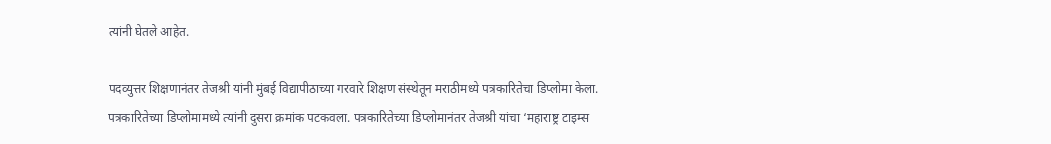त्यांनी घेतले आहेत.

पदव्युत्तर शिक्षणानंतर तेजश्री यांनी मुंबई विद्यापीठाच्या गरवारे शिक्षण संस्थेतून मराठीमध्ये पत्रकारितेचा डिप्लोमा केला. पत्रकारितेच्या डिप्लोमामध्ये त्यांनी दुसरा क्रमांक पटकवला. पत्रकारितेच्या डिप्लोमानंतर तेजश्री यांचा ‘महाराष्ट्र टाइम्स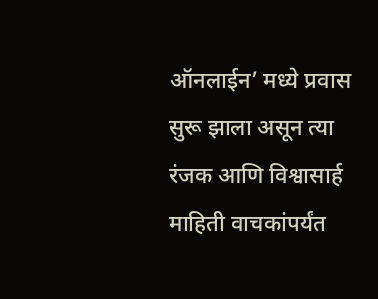ऑनलाईन’ मध्ये प्रवास सुरू झाला असून त्या रंजक आणि विश्वासार्ह माहिती वाचकांपर्यंत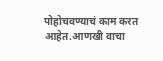पोहोचवण्याचं काम करत आहेत.आणखी वाचा